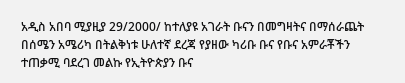አዲስ አበባ ሚያዚያ 29/2000/ ከተለያዩ አገራት ቡናን በመግዛትና በማሰራጨት በሰሜን አሜሪካ በትልቅነቱ ሁለተኛ ደረጃ የያዘው ካሪቡ ቡና የቡና አምራቾችን ተጠቃሚ ባደረገ መልኩ የኢትዮጵያን ቡና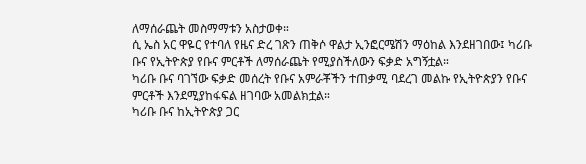ለማሰራጨት መስማማቱን አስታወቀ።
ሲ ኤስ አር ዋዬር የተባለ የዜና ድረ ገጽን ጠቅሶ ዋልታ ኢንፎርሜሽን ማዕከል እንደዘገበው፤ ካሪቡ ቡና የኢትዮጵያ የቡና ምርቶች ለማሰራጨት የሚያስችለውን ፍቃድ አግኝቷል።
ካሪቡ ቡና ባገኘው ፍቃድ መሰረት የቡና አምራቾችን ተጠቃሚ ባደረገ መልኩ የኢትዮጵያን የቡና ምርቶች እንደሚያከፋፍል ዘገባው አመልክቷል።
ካሪቡ ቡና ከኢትዮጵያ ጋር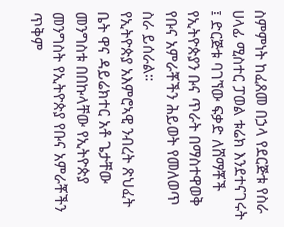ስምምነት ከፈጸመ በኃላ የደርጅቱ የስራ ሀላፊ ሚስተር ፓወል ቱሬክ እንደተናገሩት ፤ ድርጅቱ ባገኘው ፍቃድ ለሸማቾች የኢትዮጵያን ቡና ጥራት በማስተዋወቅ የቡና አምራቾችን ሕይወት የመለወጥ ስራ ይሰራል።
የኢትዮጵያ አእምሮኣዊ ንብረት ጽህፈት ቤት ዋና ዳይሬክተር አቶ ጌታቸው መንግስቱ በበኩላቸው የኢትዮጵያ መንግስት የኢትዮጵያ የቡና አምራቾችን ጥቅም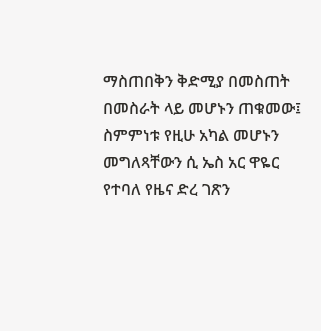ማስጠበቅን ቅድሚያ በመስጠት በመስራት ላይ መሆኑን ጠቁመው፤ ስምምነቱ የዚሁ አካል መሆኑን መግለጻቸውን ሲ ኤስ አር ዋዬር የተባለ የዜና ድረ ገጽን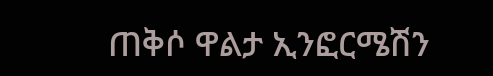ጠቅሶ ዋልታ ኢንፎርሜሽን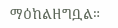ማዕከልዘግቧል።